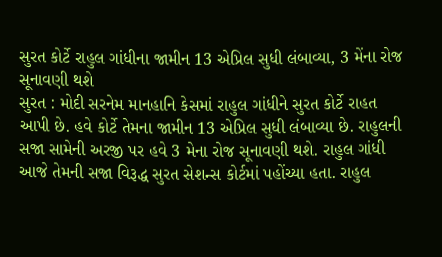સુરત કોર્ટે રાહુલ ગાંધીના જામીન 13 એપ્રિલ સુધી લંબાવ્યા, 3 મેંના રોજ સૂનાવણી થશે
સુરત : મોદી સરનેમ માનહાનિ કેસમાં રાહુલ ગાંધીને સુરત કોર્ટે રાહત આપી છે. હવે કોર્ટે તેમના જામીન 13 એપ્રિલ સુધી લંબાવ્યા છે. રાહુલની સજા સામેની અરજી પર હવે 3 મેના રોજ સૂનાવણી થશે. રાહુલ ગાંધી આજે તેમની સજા વિરૂદ્ધ સુરત સેશન્સ કોર્ટમાં પહોંચ્યા હતા. રાહુલ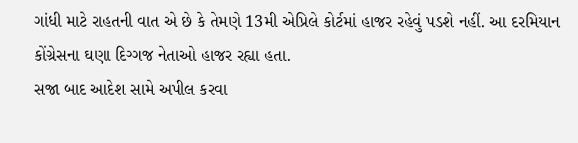ગાંધી માટે રાહતની વાત એ છે કે તેમણે 13મી એપ્રિલે કોર્ટમાં હાજર રહેવું પડશે નહીં. આ દરમિયાન કોંગ્રેસના ઘણા દિગ્ગજ નેતાઓ હાજર રહ્યા હતા.
સજા બાદ આદેશ સામે અપીલ કરવા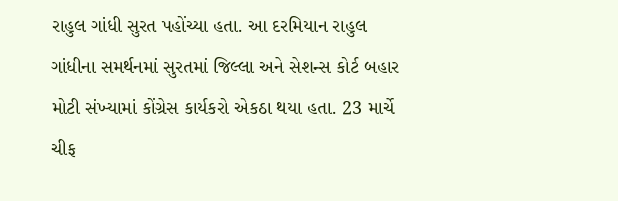રાહુલ ગાંધી સુરત પહોંચ્યા હતા. આ દરમિયાન રાહુલ ગાંધીના સમર્થનમાં સુરતમાં જિલ્લા અને સેશન્સ કોર્ટ બહાર મોટી સંખ્યામાં કોંગ્રેસ કાર્યકરો એકઠા થયા હતા. 23 માર્ચે ચીફ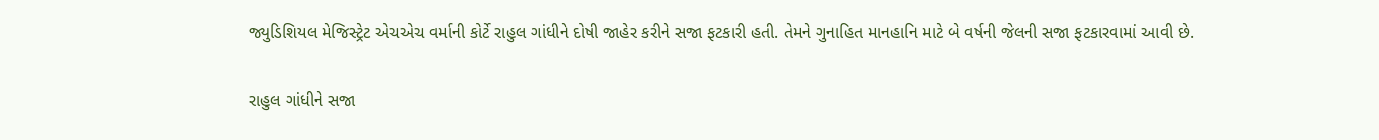જ્યુડિશિયલ મેજિસ્ટ્રેટ એચએચ વર્માની કોર્ટે રાહુલ ગાંધીને દોષી જાહેર કરીને સજા ફટકારી હતી. તેમને ગુનાહિત માનહાનિ માટે બે વર્ષની જેલની સજા ફટકારવામાં આવી છે.

રાહુલ ગાંધીને સજા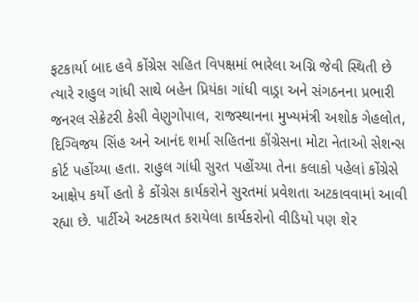ફટકાર્યા બાદ હવે કોંગ્રેસ સહિત વિપક્ષમાં ભારેલા અગ્નિ જેવી સ્થિતી છે ત્યારે રાહુલ ગાંધી સાથે બહેન પ્રિયંકા ગાંધી વાડ્રા અને સંગઠનના પ્રભારી જનરલ સેક્રેટરી કેસી વેણુગોપાલ, રાજસ્થાનના મુખ્યમંત્રી અશોક ગેહલોત, દિગ્વિજય સિંહ અને આનંદ શર્મા સહિતના કોંગ્રેસના મોટા નેતાઓ સેશન્સ કોર્ટ પહોંચ્યા હતા. રાહુલ ગાંધી સુરત પહોંચ્યા તેના કલાકો પહેલાં કોંગ્રેસે આક્ષેપ કર્યો હતો કે કોંગ્રેસ કાર્યકરોને સુરતમાં પ્રવેશતા અટકાવવામાં આવી રહ્યા છે. પાર્ટીએ અટકાયત કરાયેલા કાર્યકરોનો વીડિયો પણ શેર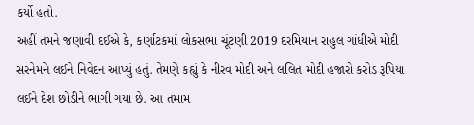કર્યો હતો.
અહીં તમને જણાવી દઈએ કે, કર્ણાટકમાં લોકસભા ચૂંટણી 2019 દરમિયાન રાહુલ ગાંધીએ મોદી સરનેમને લઈને નિવેદન આપ્યું હતું. તેમણે કહ્યું કે નીરવ મોદી અને લલિત મોદી હજારો કરોડ રૂપિયા લઈને દેશ છોડીને ભાગી ગયા છે. આ તમામ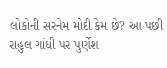લોકોની સરનેમ મોદી કેમ છે? આ પછી રાહુલ ગાંધી પર પુર્ણેશ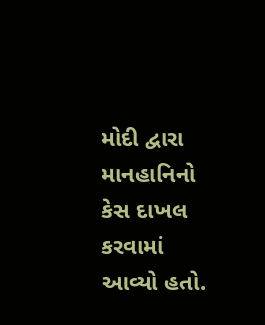મોદી દ્વારા માનહાનિનો કેસ દાખલ કરવામાં આવ્યો હતો.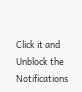Click it and Unblock the Notifications